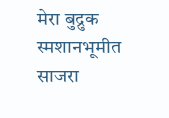मेरा बुद्रुक स्मशानभूमीत साजरा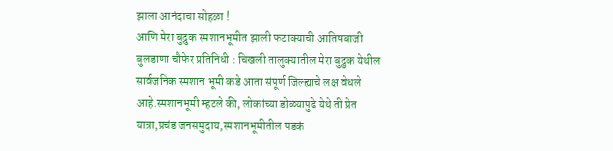झाला आनंदाचा सोहळा !
आणि मेरा बुद्रुक स्मशानभूमीत झाली फटाक्याची आतिषबाजी
बुलडाणा चौफेर प्रतिनिधी : चिखली तालुक्यातील मेरा बुद्रुक येथील सार्वजनिक स्मशान भूमी कडे आता संपूर्ण जिल्ह्याचे लक्ष वेधले आहे.स्मशानभूमी म्हटले की, लोकांच्या डोळ्यापुढे येथे ती प्रेत यात्रा,प्रचंड जनसमुदाय,स्मशानभूमीतील पडकं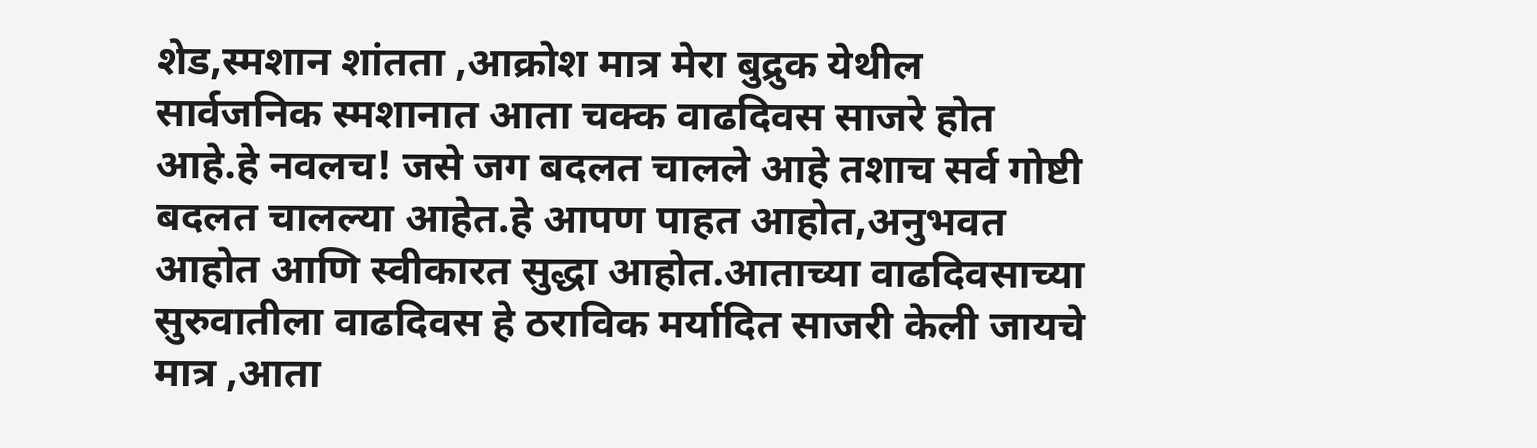शेड,स्मशान शांतता ,आक्रोश मात्र मेरा बुद्रुक येथील सार्वजनिक स्मशानात आता चक्क वाढदिवस साजरे होत आहे.हे नवलच! जसे जग बदलत चालले आहे तशाच सर्व गोष्टी बदलत चालल्या आहेत.हे आपण पाहत आहोत,अनुभवत आहोत आणि स्वीकारत सुद्धा आहोत.आताच्या वाढदिवसाच्या सुरुवातीला वाढदिवस हे ठराविक मर्यादित साजरी केली जायचे मात्र ,आता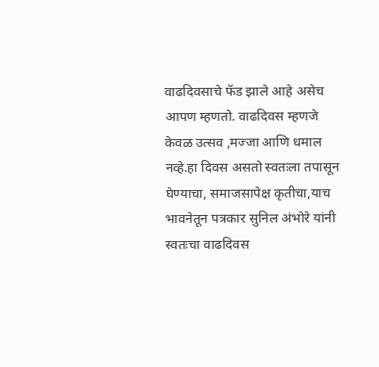वाढदिवसाचे फॅड झाले आहे असेच आपण म्हणतो. वाढदिवस म्हणजे केवळ उत्सव ,मज्जा आणि धमाल नव्हे.हा दिवस असतो स्वतःला तपासून घेण्याचा, समाजसापेक्ष कृतीचा,याच भावनेतून पत्रकार सुनिल अंभोरे यांनी स्वतःचा वाढदिवस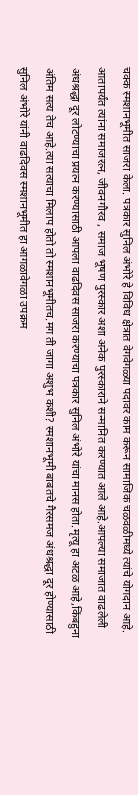चक्क स्मशानभूमीत साजरा केला. पत्रकार सुनिल अंभोरे हे विविध क्षेत्रात वेगवेगळ्या पदावर काम करून सामाजिक चळवळीमध्ये त्यांचे योगदान आहे. आतापर्यंत त्यांना समाजरत्न, जीवनगौरव , समाज भूषण पुरस्कार अशा अनेक पुरस्काराने सन्मानित करण्यात आले आहे.आपल्या समाजात वाढलेली अंधश्रद्धा दूर लोटण्याचा प्रयत्न करण्यासाठी आपला वाढदिवस साजरा करण्याचा पत्रकार सुनिल अंभोरे यांचा मानस होता.मृत्यू हा अटळ आहे,किंबहुना अंतिम सत्य तेच आहे.त्या सत्याचा मिलाप होतो तो स्मशानभूमीतच.मग ती जागा अशुभ कशी? स्मशानभूमी बाबतचे गैरसमज अंधश्रद्धा दूर होण्यासाठी सुनिल अंभोरे यांनी वाढदिवस स्मशानभूमीत हा आगळावेगळा उपक्रम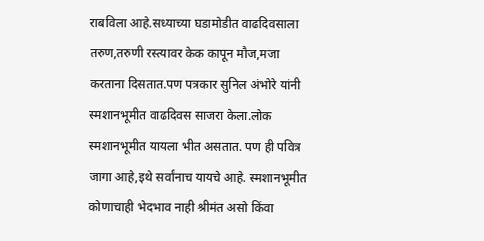राबविला आहे.सध्याच्या घडामोडीत वाढदिवसाला तरुण,तरुणी रस्त्यावर केक कापून मौज,मजा करताना दिसतात.पण पत्रकार सुनिल अंभोरे यांनी स्मशानभूमीत वाढदिवस साजरा केला.लोक स्मशानभूमीत यायला भीत असतात. पण ही पवित्र जागा आहे,इथे सर्वांनाच यायचे आहे. स्मशानभूमीत कोणाचाही भेदभाव नाही श्रीमंत असो किंवा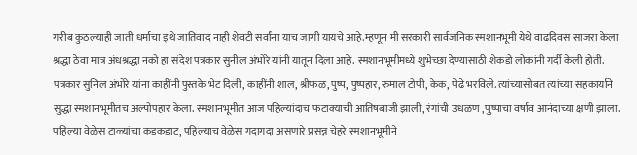गरीब कुठल्याही जाती धर्माचा इथे जातिवाद नाही शेवटी सर्वांना याच जागी यायचे आहे.म्हणून मी सरकारी सार्वजनिक स्मशानभूमी येथे वाढदिवस साजरा केला श्रद्धा ठेवा मात्र अंधश्रद्धा नको हा संदेश पत्रकार सुनील अंभोरे यांनी यातून दिला आहे. स्मशानभूमीमध्ये शुभेच्छा देण्यासाठी शेकडो लोकांनी गर्दी केली होती. पत्रकार सुनिल अंभोरे यांना काहींनी पुस्तके भेट दिली, काहींनी शाल, श्रीफळ, पुष्प, पुष्पहार, रुमाल टोपी, केक, पेढे भरविले. त्यांच्यासोबत त्यांच्या सहकार्याने सुद्धा स्मशानभूमीतच अल्पोपहार केला. स्मशानभूमीत आज पहिल्यांदाच फटाक्याची आतिषबाजी झाली, रंगांची उधळण ,पुष्पाचा वर्षाव आनंदाच्या क्षणी झाला. पहिल्या वेळेस टाळ्यांचा कडकडाट, पहिल्याच वेळेस गदागदा असणारे प्रसन्न चेहरे स्मशानभूमीने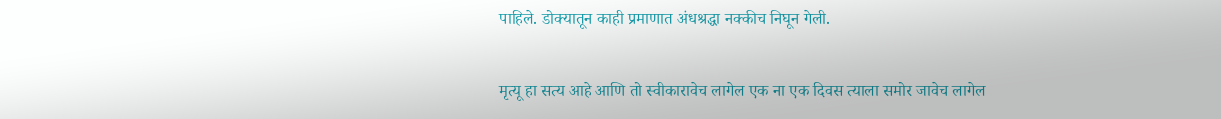पाहिले. डोक्यातून काही प्रमाणात अंधश्रद्धा नक्कीच निघून गेली.

मृत्यू हा सत्य आहे आणि तो स्वीकारावेच लागेल एक ना एक दिवस त्याला समोर जावेच लागेल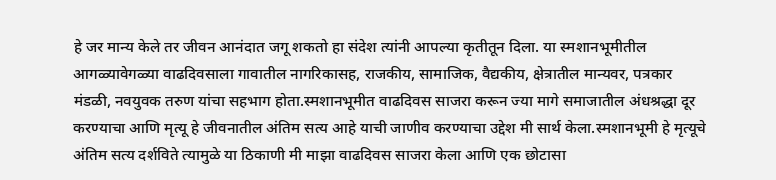हे जर मान्य केले तर जीवन आनंदात जगू शकतो हा संदेश त्यांनी आपल्या कृतीतून दिला. या स्मशानभूमीतील आगळ्यावेगळ्या वाढदिवसाला गावातील नागरिकासह, राजकीय, सामाजिक, वैद्यकीय, क्षेत्रातील मान्यवर, पत्रकार मंडळी, नवयुवक तरुण यांचा सहभाग होता.स्मशानभूमीत वाढदिवस साजरा करून ज्या मागे समाजातील अंधश्रद्धा दूर करण्याचा आणि मृत्यू हे जीवनातील अंतिम सत्य आहे याची जाणीव करण्याचा उद्देश मी सार्थ केला.स्मशानभूमी हे मृत्यूचे अंतिम सत्य दर्शविते त्यामुळे या ठिकाणी मी माझा वाढदिवस साजरा केला आणि एक छोटासा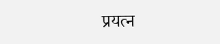प्रयत्न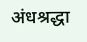अंधश्रद्धा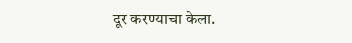दूर करण्याचा केला.